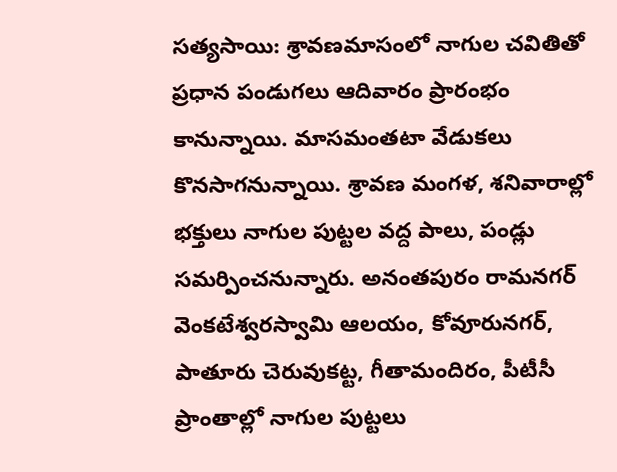సత్యసాయి: శ్రావణమాసంలో నాగుల చవితితో ప్రధాన పండుగలు ఆదివారం ప్రారంభం కానున్నాయి. మాసమంతటా వేడుకలు కొనసాగనున్నాయి. శ్రావణ మంగళ, శనివారాల్లో భక్తులు నాగుల పుట్టల వద్ద పాలు, పండ్లు సమర్పించనున్నారు. అనంతపురం రామనగర్ వెంకటేశ్వరస్వామి ఆలయం, కోవూరునగర్, పాతూరు చెరువుకట్ట, గీతామందిరం, పీటీసీ ప్రాంతాల్లో నాగుల పుట్టలు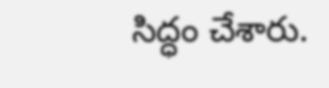సిద్ధం చేశారు.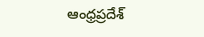ఆంధ్రప్రదేశ్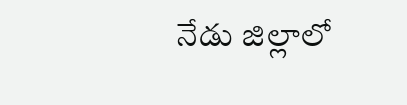నేడు జిల్లాలో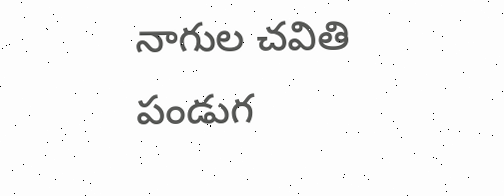నాగుల చవితి పండుగ